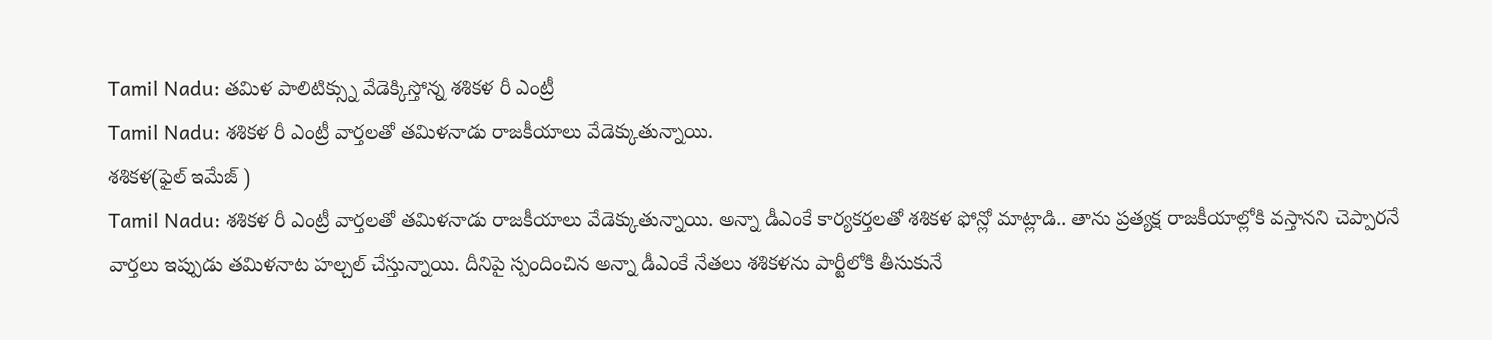Tamil Nadu: తమిళ పాలిటిక్స్ను వేడెక్కిస్తోన్న శశికళ రీ ఎంట్రీ
Tamil Nadu: శశికళ రీ ఎంట్రీ వార్తలతో తమిళనాడు రాజకీయాలు వేడెక్కుతున్నాయి.
శశికళ(ఫైల్ ఇమేజ్ )
Tamil Nadu: శశికళ రీ ఎంట్రీ వార్తలతో తమిళనాడు రాజకీయాలు వేడెక్కుతున్నాయి. అన్నా డీఎంకే కార్యకర్తలతో శశికళ ఫోన్లో మాట్లాడి.. తాను ప్రత్యక్ష రాజకీయాల్లోకి వస్తానని చెప్పారనే వార్తలు ఇప్పుడు తమిళనాట హల్చల్ చేస్తున్నాయి. దీనిపై స్పందించిన అన్నా డీఎంకే నేతలు శశికళను పార్టీలోకి తీసుకునే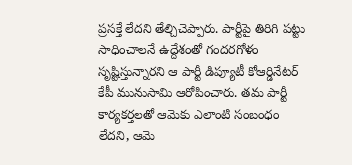ప్రసక్తే లేదని తేల్చిచెప్పారు. పార్టీపై తిరిగి పట్టు సాధించాలనే ఉద్దేశంతో గందరగోళం సృష్టిస్తున్నారని ఆ పార్టీ డిప్యూటీ కోఆర్డినేటర్ కేపీ మునుసామి ఆరోపించారు. తమ పార్టీ కార్యకర్తలతో ఆమెకు ఎలాంటి సంబంధం లేదని, ఆమె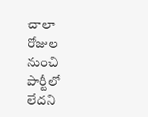చాలా రోజుల నుంచి పార్టీలో లేదని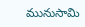మునుసామి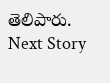తెలిపారు.
Next Story